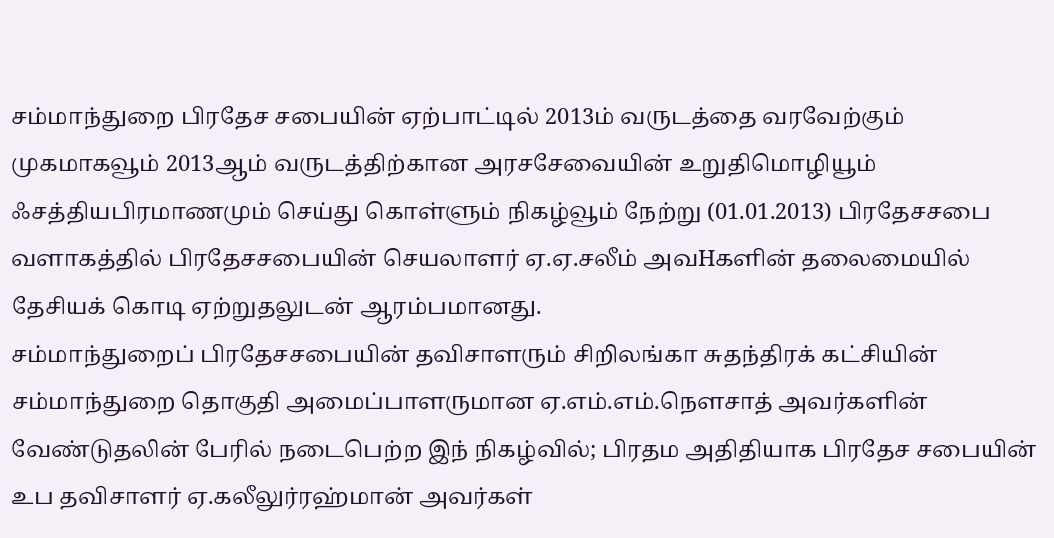சம்மாந்துறை பிரதேச சபையின் ஏற்பாட்டில் 2013ம் வருடத்தை வரவேற்கும் முகமாகவூம் 2013ஆம் வருடத்திற்கான அரசசேவையின் உறுதிமொழியூம் ஃசத்தியபிரமாணமும் செய்து கொள்ளும் நிகழ்வூம் நேற்று (01.01.2013) பிரதேசசபை வளாகத்தில் பிரதேசசபையின் செயலாளர் ஏ.ஏ.சலீம் அவHகளின் தலைமையில் தேசியக் கொடி ஏற்றுதலுடன் ஆரம்பமானது.
சம்மாந்துறைப் பிரதேசசபையின் தவிசாளரும் சிறிலங்கா சுதந்திரக் கட்சியின் சம்மாந்துறை தொகுதி அமைப்பாளருமான ஏ.எம்.எம்.நௌசாத் அவர்களின் வேண்டுதலின் பேரில் நடைபெற்ற இந் நிகழ்வில்; பிரதம அதிதியாக பிரதேச சபையின் உப தவிசாளர் ஏ.கலீலுர்ரஹ்மான் அவர்கள்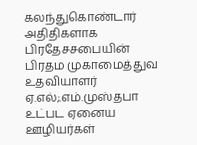கலந்துகொண்டார் அதிதிகளாக பிரதேசசபையின் பிரதம முகாமைத்துவ உதவியாளர் ஏ.எல்;.எம்.முஸ்தபா உட்பட ஏனைய ஊழியர்கள்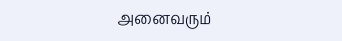அனைவரும்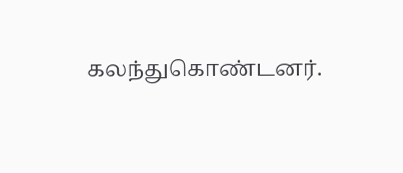கலந்துகொண்டனர்.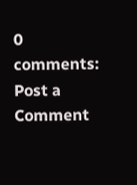0 comments:
Post a Comment